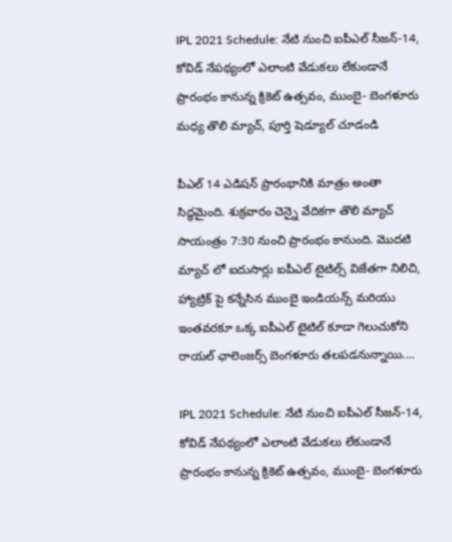IPL 2021 Schedule: నేటి నుంచి ఐపీఎల్ సీజన్-14, కోవిడ్ నేపథ్యంలో ఎలాంటి వేడుకలు లేకుండానే ప్రారంభం కానున్న క్రికెట్ ఉత్సవం, ముంబై- బెంగళూరు మధ్య తొలి మ్యాచ్, పూర్తి షెడ్యూల్ చూడండి

పీఎల్ 14 ఎడిషన్ ప్రారంభానికి మాత్రం అంతా సిద్ధమైంది. శుక్రవారం చెన్నై వేదికగా తొలి మ్యాచ్ సాయంత్రం 7:30 నుంచి ప్రారంభం కానుంది. మొదటి మ్యాచ్ లో ఐదుసార్లు ఐపీఎల్ టైటిల్స్ విజేతగా నిలిచి, హ్యాట్రిక్ పై కన్నేసిన ముంబై ఇండియన్స్ మరియు ఇంతవరకూ ఒక్క ఐపీఎల్ టైటిల్ కూడా గెలుచుకోని రాయల్ ఛాలెంజర్స్ బెంగళూరు తలపడనున్నాయి....

IPL 2021 Schedule: నేటి నుంచి ఐపీఎల్ సీజన్-14, కోవిడ్ నేపథ్యంలో ఎలాంటి వేడుకలు లేకుండానే ప్రారంభం కానున్న క్రికెట్ ఉత్సవం, ముంబై- బెంగళూరు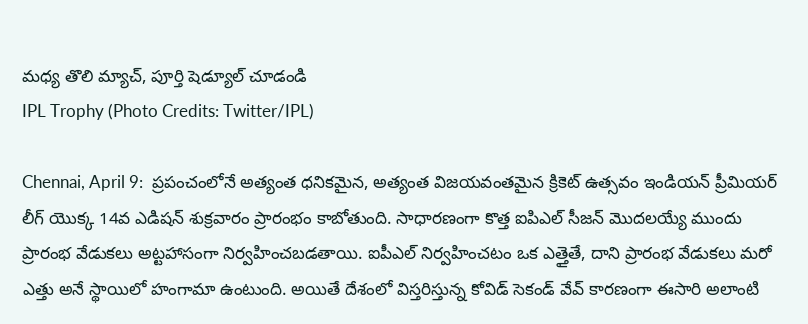మధ్య తొలి మ్యాచ్, పూర్తి షెడ్యూల్ చూడండి
IPL Trophy (Photo Credits: Twitter/IPL)

Chennai, April 9:  ప్రపంచంలోనే అత్యంత ధనికమైన, అత్యంత విజయవంతమైన క్రికెట్ ఉత్సవం ఇండియన్ ప్రీమియర్ లీగ్ యొక్క 14వ ఎడిషన్ శుక్రవారం ప్రారంభం కాబోతుంది. సాధారణంగా కొత్త ఐపిఎల్ సీజన్ మొదలయ్యే ముందు ప్రారంభ వేడుకలు అట్టహాసంగా నిర్వహించబడతాయి. ఐపీఎల్ నిర్వహించటం ఒక ఎత్తైతే, దాని ప్రారంభ వేడుకలు మరో ఎత్తు అనే స్థాయిలో హంగామా ఉంటుంది. అయితే దేశంలో విస్తరిస్తున్న కోవిడ్ సెకండ్ వేవ్ కారణంగా ఈసారి అలాంటి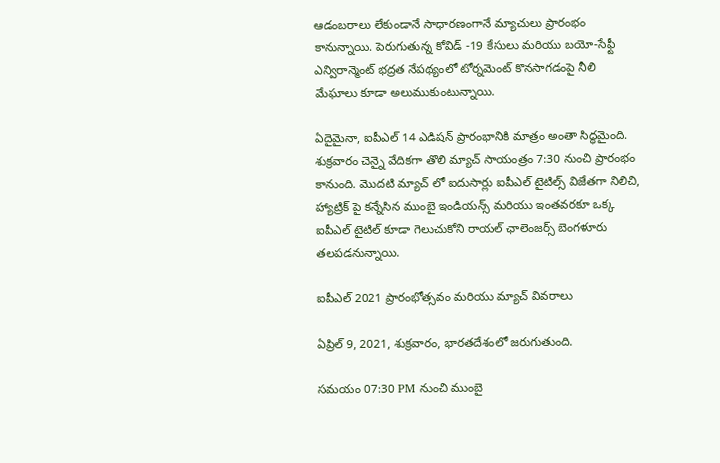ఆడంబరాలు లేకుండానే సాధారణంగానే మ్యాచులు ప్రారంభం కానున్నాయి. పెరుగుతున్న కోవిడ్ -19 కేసులు మరియు బయో-సేఫ్టీ ఎన్విరాన్మెంట్ భద్రత నేపథ్యంలో టోర్నమెంట్‌ కొనసాగడంపై నీలి మేఘాలు కూడా అలుముకుంటున్నాయి.

ఏదైమైనా, ఐపీఎల్ 14 ఎడిషన్ ప్రారంభానికి మాత్రం అంతా సిద్ధమైంది. శుక్రవారం చెన్నై వేదికగా తొలి మ్యాచ్ సాయంత్రం 7:30 నుంచి ప్రారంభం కానుంది. మొదటి మ్యాచ్ లో ఐదుసార్లు ఐపీఎల్ టైటిల్స్ విజేతగా నిలిచి, హ్యాట్రిక్ పై కన్నేసిన ముంబై ఇండియన్స్ మరియు ఇంతవరకూ ఒక్క ఐపీఎల్ టైటిల్ కూడా గెలుచుకోని రాయల్ ఛాలెంజర్స్ బెంగళూరు తలపడనున్నాయి.

ఐపీఎల్ 2021 ప్రారంభోత్సవం మరియు మ్యాచ్ వివరాలు

ఏప్రిల్ 9, 2021, శుక్రవారం, భారతదేశంలో జరుగుతుంది.

సమయం 07:30 PM నుంచి ముంబై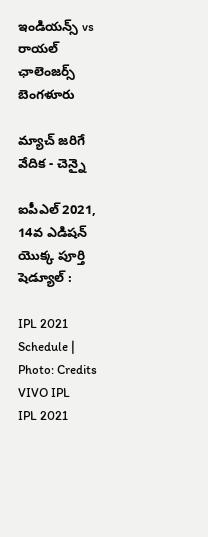ఇండియన్స్ vs రాయల్ ఛాలెంజర్స్ బెంగళూరు

మ్యాచ్ జరిగే వేదిక - చెన్నై

ఐపీఎల్ 2021, 14వ ఎడిషన్ యొక్క పూర్తి షెడ్యూల్ :

IPL 2021 Schedule | Photo: Credits VIVO IPL
IPL 2021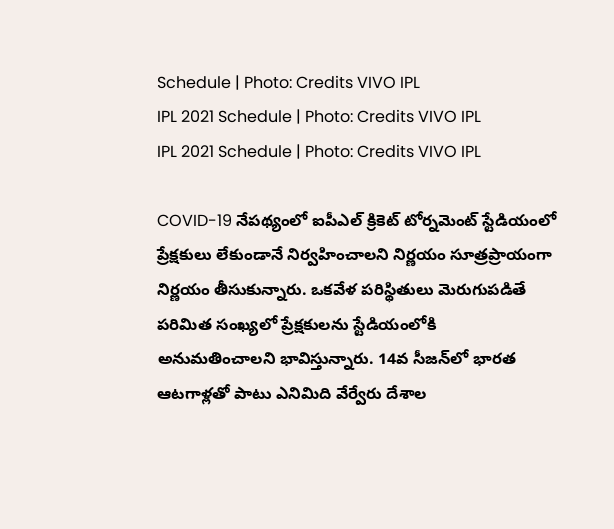Schedule | Photo: Credits VIVO IPL
IPL 2021 Schedule | Photo: Credits VIVO IPL
IPL 2021 Schedule | Photo: Credits VIVO IPL

COVID-19 నేపథ్యంలో ఐపీఎల్ క్రికెట్ టోర్నమెంట్ స్టేడియంలో ప్రేక్షకులు లేకుండానే నిర్వహించాలని నిర్ణయం సూత్రప్రాయంగా నిర్ణయం తీసుకున్నారు. ఒకవేళ పరిస్థితులు మెరుగుపడితే పరిమిత సంఖ్యలో ప్రేక్షకులను స్టేడియంలోకి అనుమతించాలని భావిస్తున్నారు. 14వ సీజన్‌లో భారత ఆటగాళ్లతో పాటు ఎనిమిది వేర్వేరు దేశాల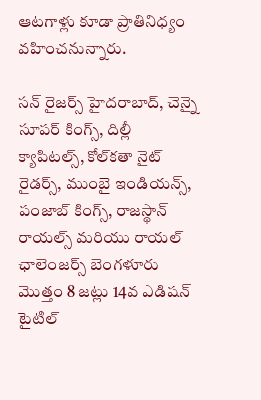ఆటగాళ్లు కూడా ప్రాతినిధ్యం వహించనున్నారు.

సన్ రైజర్స్ హైదరాబాద్, చెన్నై సూపర్ కింగ్స్, దిల్లీ క్యాపిటల్స్, కోల్‌కతా నైట్ రైడర్స్, ముంబై ఇండియన్స్, పంజాబ్ కింగ్స్, రాజస్థాన్ రాయల్స్ మరియు రాయల్ ఛాలెంజర్స్ బెంగళూరు మొత్తం 8 జట్లు 14వ ఎడిషన్ టైటిల్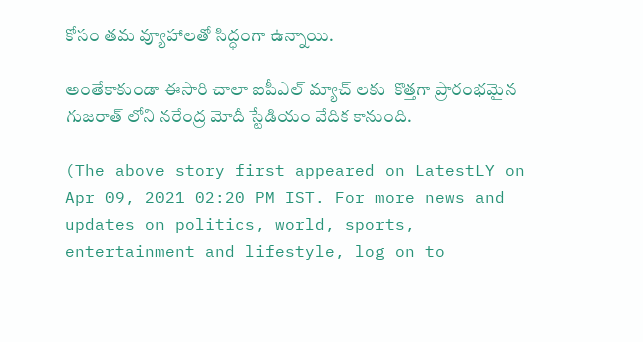కోసం తమ వ్యూహాలతో సిద్ధంగా ఉన్నాయి.

అంతేకాకుండా ఈసారి చాలా ఐపీఎల్ మ్యాచ్ లకు  కొత్తగా ప్రారంభమైన గుజరాత్ లోని నరేంద్ర మోదీ స్టేడియం వేదిక కానుంది.

(The above story first appeared on LatestLY on Apr 09, 2021 02:20 PM IST. For more news and updates on politics, world, sports, entertainment and lifestyle, log on to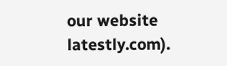our website latestly.com).